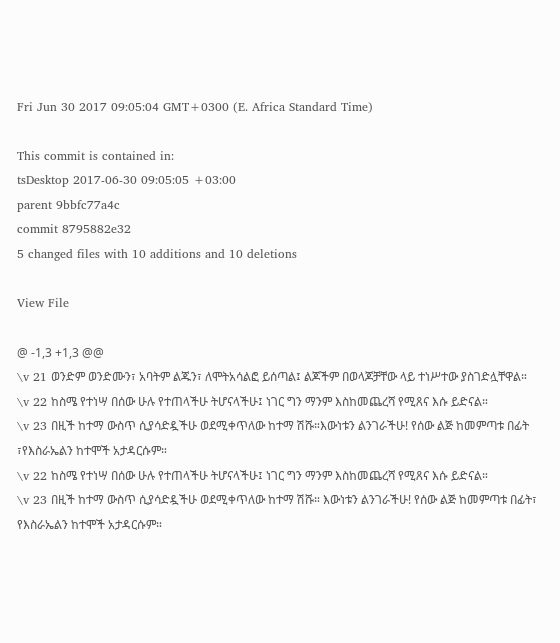Fri Jun 30 2017 09:05:04 GMT+0300 (E. Africa Standard Time)

This commit is contained in:
tsDesktop 2017-06-30 09:05:05 +03:00
parent 9bbfc77a4c
commit 8795882e32
5 changed files with 10 additions and 10 deletions

View File

@ -1,3 +1,3 @@
\v 21 ወንድም ወንድሙን፣ አባትም ልጁን፣ ለሞትአሳልፎ ይሰጣል፤ ልጆችም በወላጆቻቸው ላይ ተነሥተው ያስገድሏቸዋል።
\v 22 ከስሜ የተነሣ በሰው ሁሉ የተጠላችሁ ትሆናላችሁ፤ ነገር ግን ማንም እስከመጨረሻ የሚጸና እሱ ይድናል።
\v 23 በዚች ከተማ ውስጥ ሲያሳድዷችሁ ወደሚቀጥለው ከተማ ሽሹ።እውነቱን ልንገራችሁ! የሰው ልጅ ከመምጣቱ በፊት ፣የእስራኤልን ከተሞች አታዳርሱም።
\v 22 ከስሜ የተነሣ በሰው ሁሉ የተጠላችሁ ትሆናላችሁ፤ ነገር ግን ማንም እስከመጨረሻ የሚጸና እሱ ይድናል።
\v 23 በዚች ከተማ ውስጥ ሲያሳድዷችሁ ወደሚቀጥለው ከተማ ሽሹ። እውነቱን ልንገራችሁ! የሰው ልጅ ከመምጣቱ በፊት፣ የእስራኤልን ከተሞች አታዳርሱም።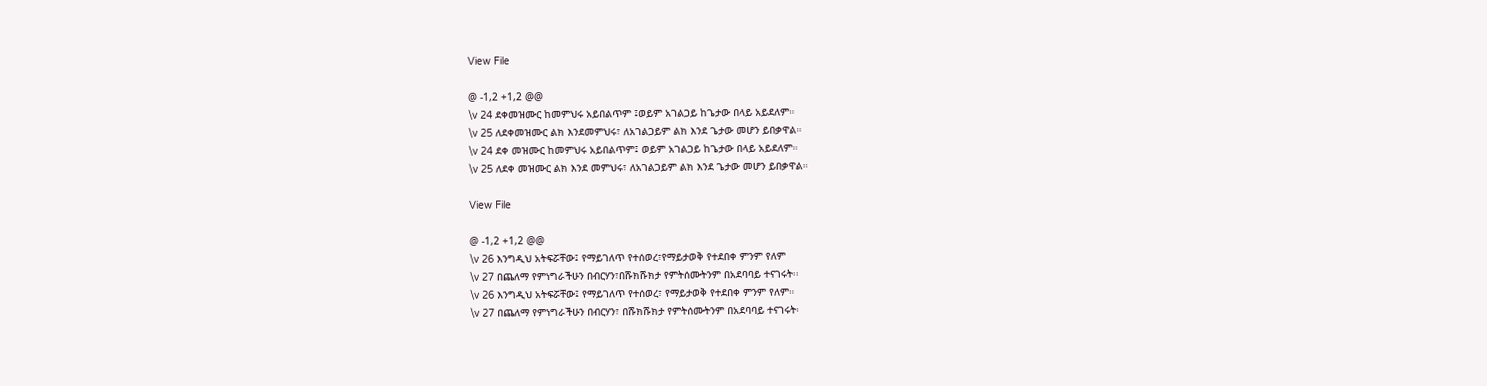View File

@ -1,2 +1,2 @@
\v 24 ደቀመዝሙር ከመምህሩ አይበልጥም ፤ወይም አገልጋይ ከጌታው በላይ አይደለም።
\v 25 ለደቀመዝሙር ልክ እንደመምህሩ፣ ለአገልጋይም ልክ እንደ ጌታው መሆን ይበቃዋል።
\v 24 ደቀ መዝሙር ከመምህሩ አይበልጥም፤ ወይም አገልጋይ ከጌታው በላይ አይደለም።
\v 25 ለደቀ መዝሙር ልክ እንደ መምህሩ፣ ለአገልጋይም ልክ እንደ ጌታው መሆን ይበቃዋል።

View File

@ -1,2 +1,2 @@
\v 26 እንግዲህ አትፍሯቸው፤ የማይገለጥ የተሰወረ፣የማይታወቅ የተደበቀ ምንም የለም
\v 27 በጨለማ የምነግራችሁን በብርሃን፣በሹክሹክታ የምትሰሙትንም በአደባባይ ተናገሩት፡፡
\v 26 እንግዲህ አትፍሯቸው፤ የማይገለጥ የተሰወረ፣ የማይታወቅ የተደበቀ ምንም የለም።
\v 27 በጨለማ የምነግራችሁን በብርሃን፣ በሹክሹክታ የምትሰሙትንም በአደባባይ ተናገሩት፡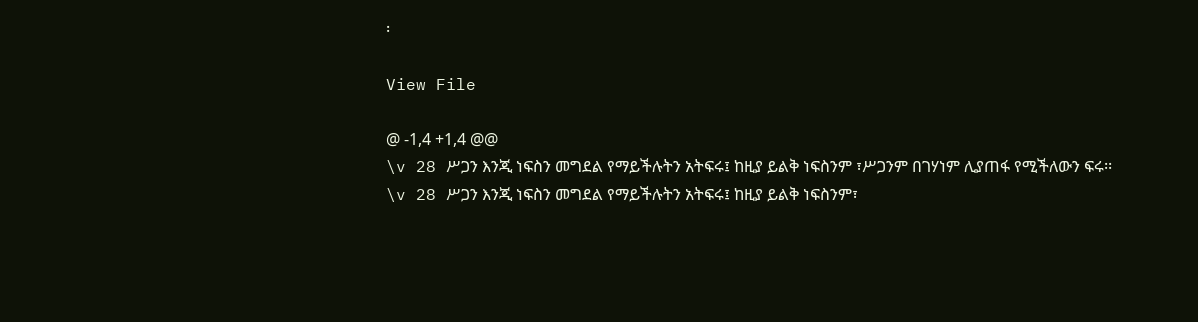፡

View File

@ -1,4 +1,4 @@
\v 28 ሥጋን እንጂ ነፍስን መግደል የማይችሉትን አትፍሩ፤ ከዚያ ይልቅ ነፍስንም ፣ሥጋንም በገሃነም ሊያጠፋ የሚችለውን ፍሩ፡፡
\v 28 ሥጋን እንጂ ነፍስን መግደል የማይችሉትን አትፍሩ፤ ከዚያ ይልቅ ነፍስንም፣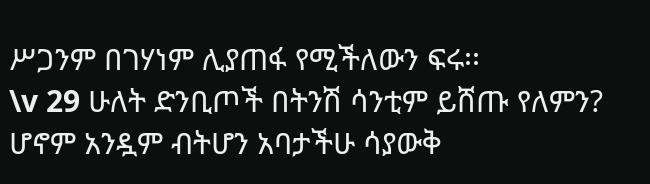ሥጋንም በገሃነም ሊያጠፋ የሚችለውን ፍሩ፡፡
\v 29 ሁለት ድንቢጦች በትንሽ ሳንቲም ይሸጡ የለምን? ሆኖም አንዷም ብትሆን አባታችሁ ሳያውቅ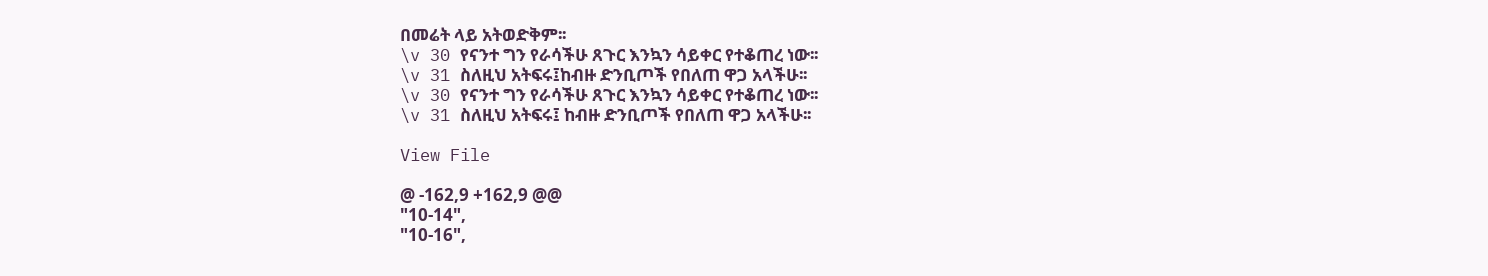በመሬት ላይ አትወድቅም፡፡
\v 30 የናንተ ግን የራሳችሁ ጸጉር እንኳን ሳይቀር የተቆጠረ ነው፡፡
\v 31 ስለዚህ አትፍሩ፤ከብዙ ድንቢጦች የበለጠ ዋጋ አላችሁ፡፡
\v 30 የናንተ ግን የራሳችሁ ጸጉር እንኳን ሳይቀር የተቆጠረ ነው፡፡
\v 31 ስለዚህ አትፍሩ፤ ከብዙ ድንቢጦች የበለጠ ዋጋ አላችሁ፡፡

View File

@ -162,9 +162,9 @@
"10-14",
"10-16",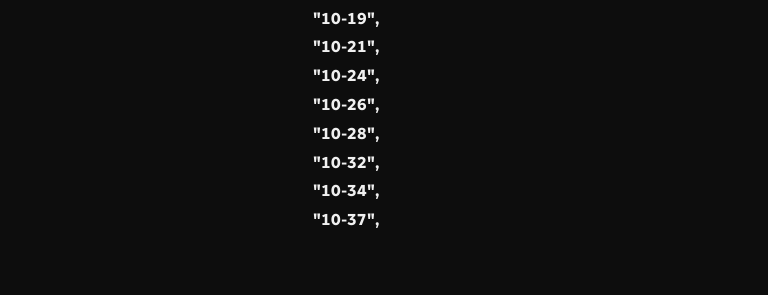"10-19",
"10-21",
"10-24",
"10-26",
"10-28",
"10-32",
"10-34",
"10-37",